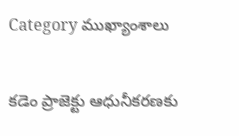Category ముఖ్యాంశాలు

కడెం ప్రాజెక్టు ఆధునీకరణకు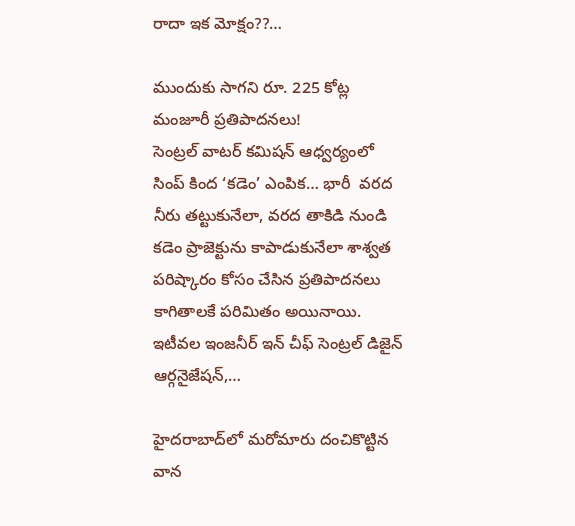రాదా ఇక మోక్షం??…

ముందుకు సాగని రూ. 225 కోట్ల మంజూరీ ప్రతిపాదనలు! సెంట్రల్‌ ‌వాటర్‌ ‌కమిషన్‌ ఆధ్వర్యంలో సింప్‌ ‌కింద ‘కడెం’ ఎంపిక… భారీ  వరద నీరు తట్టుకునేలా, వరద తాకిడి నుండి కడెం ప్రాజెక్టును కాపాడుకునేలా శాశ్వత పరిష్కారం కోసం చేసిన ప్రతిపాదనలు కాగితాలకే పరిమితం అయినాయి. ఇటీవల ఇంజనీర్‌ ఇన్‌ ‌చీఫ్‌ ‌సెంట్రల్‌ ‌డిజైన్‌ ఆర్గనైజేషన్‌,…

హైదరాబాద్‌లో మరోమారు దంచికొట్టిన వాన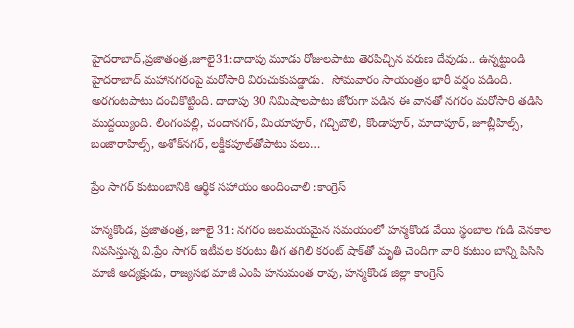హైదరాబాద్‌,ప్రజాతంత్ర,జూలై31:దాదాపు మూడు రోజులపాటు తెరపిచ్చిన వరుణ దేవుడు.. ఉన్నట్టుండి హైదరాబాద్‌ ‌మహానగరంపై మరోసారి విరుచుకుపడ్డాడు.  సోమవారం సాయంత్రం భారీ వర్షం పడింది. అరగంటపాటు దంచికొట్టింది. దాదాపు 30 నిమిషాలపాటు జోరుగా పడిన ఈ వానతో నగరం మరోసారి తడిసి ముద్దయ్యింది. లింగంపల్లి, చందానగర్‌, మియాపూర్‌, గచ్చిబౌలి, కొండాపూర్‌, మాదాపూర్‌, జూబ్లీహిల్స్, బంజారాహిల్స్, అశోక్‌నగర్‌, లక్డీకపూల్‌తోపాటు పలు…

ప్రేం సాగర్‌ ‌కుటుంబానికి ఆర్థిక సహాయం అందించాలి :కాంగ్రెస్‌

హన్మకొండ, ప్రజాతంత్ర, జూలై 31: నగరం జలమయమైన సమయంలో హన్మకొండ వేయి స్థంబాల గుడి వెనకాల నివసిస్తున్న వి.ప్రేం సాగర్‌ ఇటీవల కరంటు తీగ తగిలి కరంట్‌ ‌షాక్‌తో మృతి చెందిగా వారి కుటుం బాన్ని పిసిసి మాజీ అద్యక్షుడు, రాజ్యసభ మాజీ ఎంపి హనుమంత రావు, హన్మకొండ జిల్లా కాంగ్రెస్‌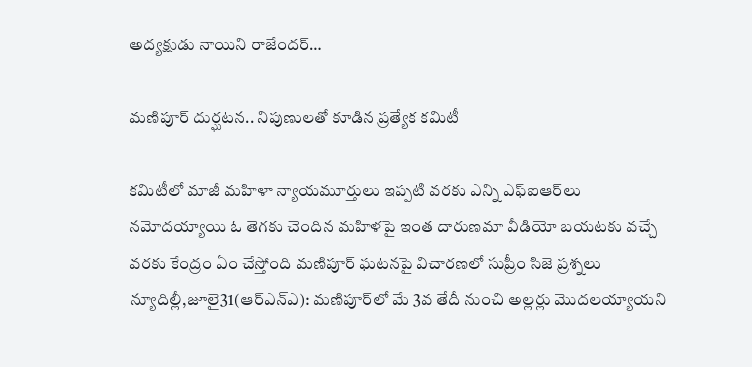అద్యక్షుడు నాయిని రాజేందర్‌…

మణిపూర్‌ ‌దుర్ఘటన.. నిపుణులతో కూడిన ప్రత్యేక కమిటీ

కమిటీలో మాజీ మహిళా న్యాయమూర్తులు ఇప్పటి వరకు ఎన్ని ఎఫ్‌ఐఆర్‌లు నమోదయ్యాయి ఓ తెగకు చెందిన మహిళపై ఇంత దారుణమా వీడియో బయటకు వచ్చే వరకు కేంద్రం ఏం చేస్తోంది మణిపూర్‌ ‌ఘటనపై విచారణలో సుప్రీం సిజె ప్రశ్నలు న్యూదిల్లీ,జూలై31(ఆర్‌ఎన్‌ఎ): మణిపూర్‌లో మే 3వ తేదీ నుంచి అల్లర్లు మొదలయ్యాయని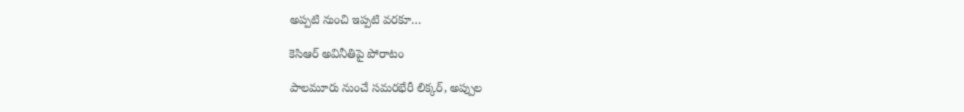అప్పటి నుంచి ఇప్పటి వరకూ…

కెసిఆర్‌ అవినీతిపై పోరాటం

పాలమూరు నుంచే సమరభేరీ లిక్కర్‌, అప్పు‌ల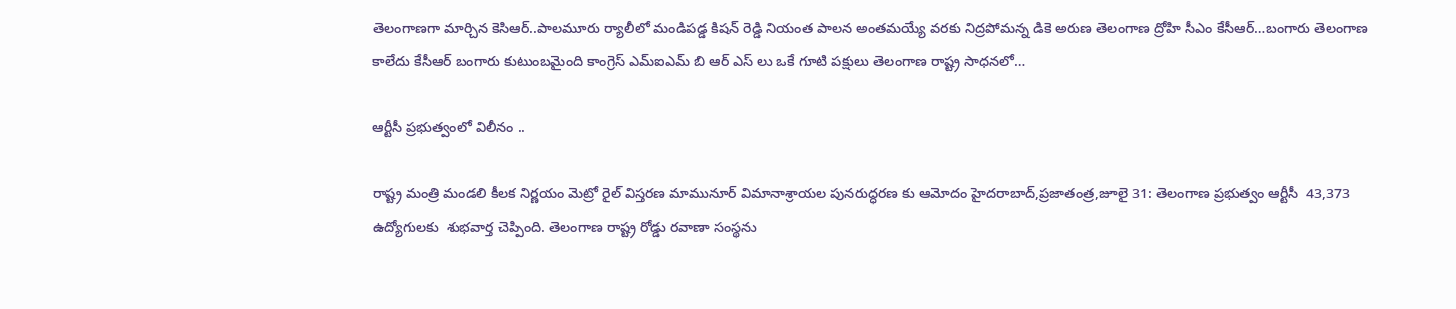తెలంగాణగా మార్చిన కెసిఆర్‌..పాలమూరు ర్యాలీలో మండిపడ్డ కిషన్‌ ‌రెడ్డి నియంత పాలన అంతమయ్యే వరకు నిద్రపోమన్న డికె అరుణ తెలంగాణ ద్రోహి సీఎం కేసీఆర్‌…బంగారు తెలంగాణ కాలేదు కేసీఆర్‌ ‌బంగారు కుటుంబమైంది కాంగ్రెస్‌ ఎమ్‌ఐఎమ్‌ ‌బి ఆర్‌ ఎస్‌ ‌లు ఒకే గూటి పక్షులు తెలంగాణ రాష్ట్ర సాధనలో…

ఆర్టీసీ ప్రభుత్వంలో విలీనం ..

రాష్ట్ర మంత్రి మండలి కీలక నిర్ణయం మెట్రో రైల్‌ ‌విస్తరణ మామునూర్‌ ‌విమానాశ్రాయల పునరుద్ధరణ కు ఆమోదం హైదరాబాద్‌,ప్రజాతంత్ర,జూలై 31: తెలంగాణ ప్రభుత్వం ఆర్టీసీ  43,373   ఉద్యోగులకు  శుభవార్త చెప్పింది. తెలంగాణ రాష్ట్ర రోడ్డు రవాణా సంస్థను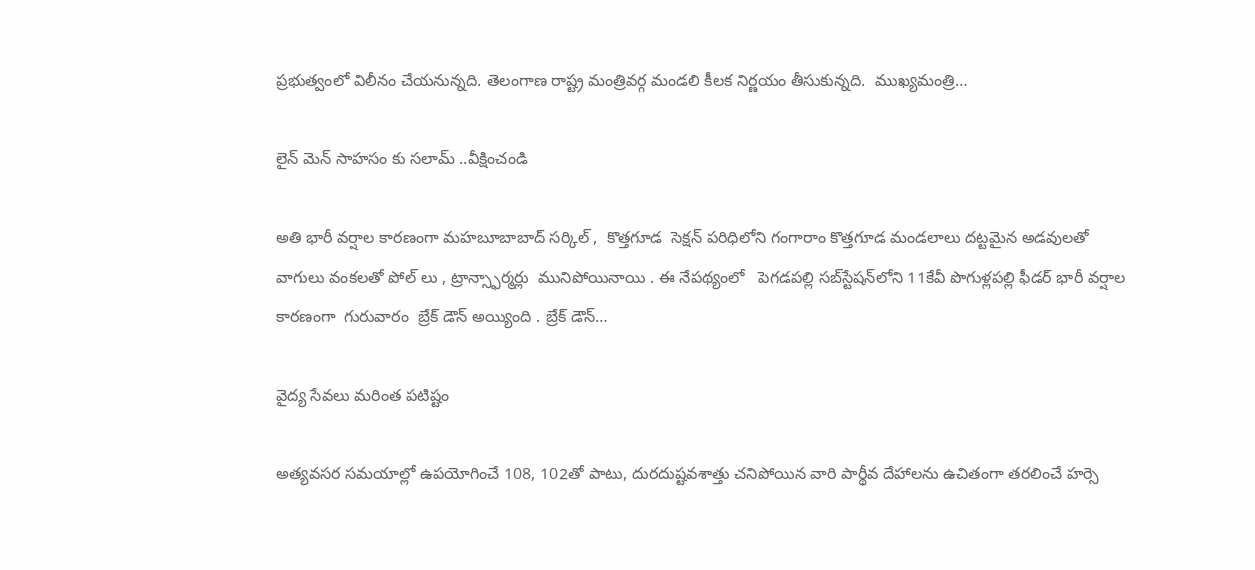ప్రభుత్వంలో విలీనం చేయనున్నది. తెలంగాణ రాష్ట్ర మంత్రివర్గ మండలి కీలక నిర్ణయం తీసుకున్నది.  ముఖ్యమంత్రి…

లైన్ మెన్ సాహసం కు సలామ్ ..వీక్షించండి

అతి భారీ వర్షాల కారణంగా మహబూబాబాద్ సర్కిల్ ,  కొత్తగూడ  సెక్షన్ పరిధిలోని గంగారాం కొత్తగూడ మండలాలు దట్టమైన అడవులతో వాగులు వంకలతో పోల్ లు , ట్రాన్స్ఫార్మర్లు  మునిపోయినాయి . ఈ నేపథ్యంలో   పెగడపల్లి సబ్‌స్టేషన్‌లోని 11కేవీ పొగుళ్లపల్లి ఫీడర్‌ భారీ వర్షాల కారణంగా  గురువారం  బ్రేక్ డౌన్ అయ్యింది . బ్రేక్ డౌన్…

వైద్య సేవలు మరింత పటిష్టం

అత్యవసర సమయాల్లో ఉపయోగించే 108, 102తో పాటు, దురదుష్టవశాత్తు చనిపోయిన వారి పార్థీవ దేహాలను ఉచితంగా తరలించే హర్సె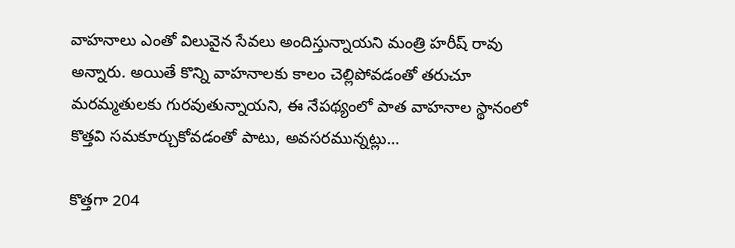వాహనాలు ఎంతో విలువైన సేవలు అందిస్తున్నాయని మంత్రి హరీష్‌ ‌రావు అన్నారు. అయితే కొన్ని వాహనాలకు కాలం చెల్లిపోవడంతో తరుచూ మరమ్మతులకు గురవుతున్నాయని, ఈ నేపథ్యంలో పాత వాహనాల స్థానంలో కొత్తవి సమకూర్చుకోవడంతో పాటు, అవసరమున్నట్లు…

కొత్తగా 204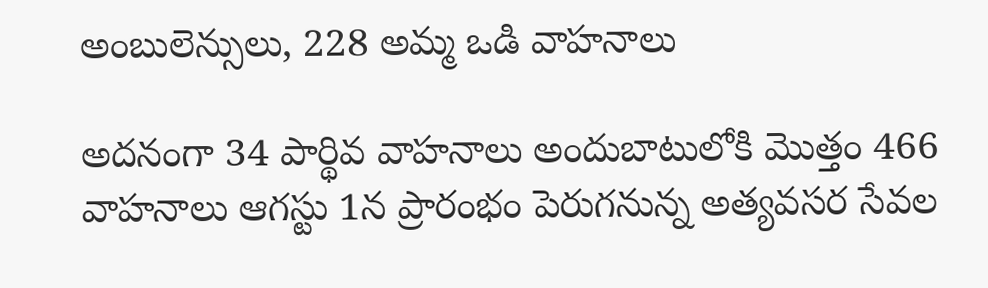అంబులెన్సులు, 228 అమ్మ ఒడి వాహనాలు

అదనంగా 34 పార్థివ వాహనాలు అందుబాటులోకి మొత్తం 466 వాహనాలు ఆగస్టు 1న ప్రారంభం పెరుగనున్న అత్యవసర సేవల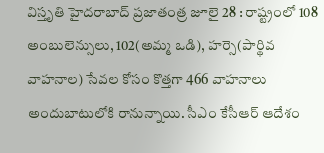విస్తృతి హైదరాబాద్‌ ‌ప్రజాతంత్ర జూలై 28 : రాష్ట్రంలో 108 అంబులెన్సులు, 102(అమ్మ ఒడి), హర్సె(పార్థివ వాహనాల) సేవల కోసం కొత్తగా 466 వాహనాలు అందుబాటులోకి రానున్నాయి. సీఎం కేసీఆర్‌ ఆదేశం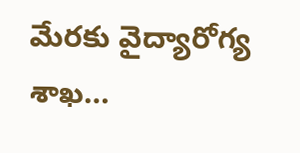మేరకు వైద్యారోగ్య శాఖ…